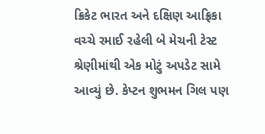ક્રિકેટ ભારત અને દક્ષિણ આફ્રિકા વચ્ચે રમાઈ રહેલી બે મેચની ટેસ્ટ શ્રેણીમાંથી એક મોટું અપડેટ સામે આવ્યું છે. કેપ્ટન શુભમન ગિલ પણ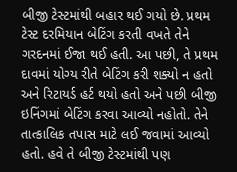બીજી ટેસ્ટમાંથી બહાર થઈ ગયો છે. પ્રથમ ટેસ્ટ દરમિયાન બેટિંગ કરતી વખતે તેને ગરદનમાં ઈજા થઈ હતી. આ પછી, તે પ્રથમ દાવમાં યોગ્ય રીતે બેટિંગ કરી શક્યો ન હતો અને રિટાયર્ડ હર્ટ થયો હતો અને પછી બીજી ઇનિંગમાં બેટિંગ કરવા આવ્યો નહોતો. તેને તાત્કાલિક તપાસ માટે લઈ જવામાં આવ્યો હતો. હવે તે બીજી ટેસ્ટમાંથી પણ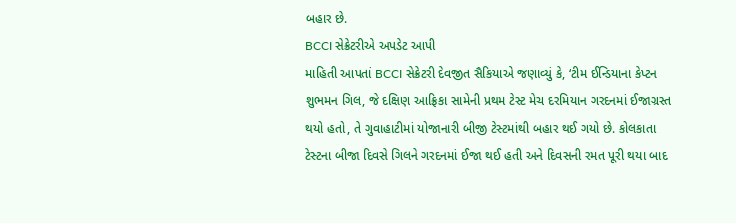બહાર છે.
BCCI સેક્રેટરીએ અપડેટ આપી
માહિતી આપતાં BCCI સેક્રેટરી દેવજીત સૈકિયાએ જણાવ્યું કે, ‘ટીમ ઈન્ડિયાના કેપ્ટન શુભમન ગિલ, જે દક્ષિણ આફ્રિકા સામેની પ્રથમ ટેસ્ટ મેચ દરમિયાન ગરદનમાં ઈજાગ્રસ્ત થયો હતો, તે ગુવાહાટીમાં યોજાનારી બીજી ટેસ્ટમાંથી બહાર થઈ ગયો છે. કોલકાતા ટેસ્ટના બીજા દિવસે ગિલને ગરદનમાં ઈજા થઈ હતી અને દિવસની રમત પૂરી થયા બાદ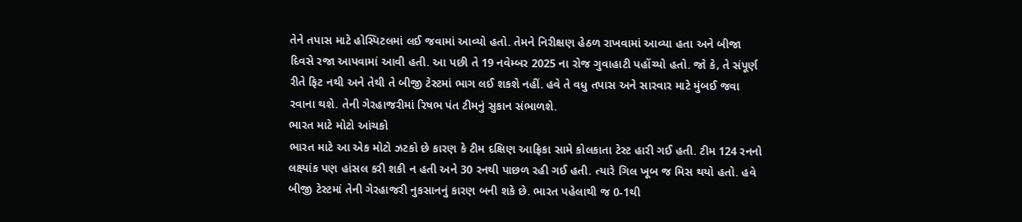તેને તપાસ માટે હોસ્પિટલમાં લઈ જવામાં આવ્યો હતો. તેમને નિરીક્ષણ હેઠળ રાખવામાં આવ્યા હતા અને બીજા દિવસે રજા આપવામાં આવી હતી. આ પછી તે 19 નવેમ્બર 2025 ના રોજ ગુવાહાટી પહોંચ્યો હતો. જો કે, તે સંપૂર્ણ રીતે ફિટ નથી અને તેથી તે બીજી ટેસ્ટમાં ભાગ લઈ શકશે નહીં. હવે તે વધુ તપાસ અને સારવાર માટે મુંબઈ જવા રવાના થશે. તેની ગેરહાજરીમાં રિષભ પંત ટીમનું સુકાન સંભાળશે.
ભારત માટે મોટો આંચકો
ભારત માટે આ એક મોટો ઝટકો છે કારણ કે ટીમ દક્ષિણ આફ્રિકા સામે કોલકાતા ટેસ્ટ હારી ગઈ હતી. ટીમ 124 રનનો લક્ષ્યાંક પણ હાંસલ કરી શકી ન હતી અને 30 રનથી પાછળ રહી ગઈ હતી. ત્યારે ગિલ ખૂબ જ મિસ થયો હતો. હવે બીજી ટેસ્ટમાં તેની ગેરહાજરી નુકસાનનું કારણ બની શકે છે. ભારત પહેલાથી જ 0-1થી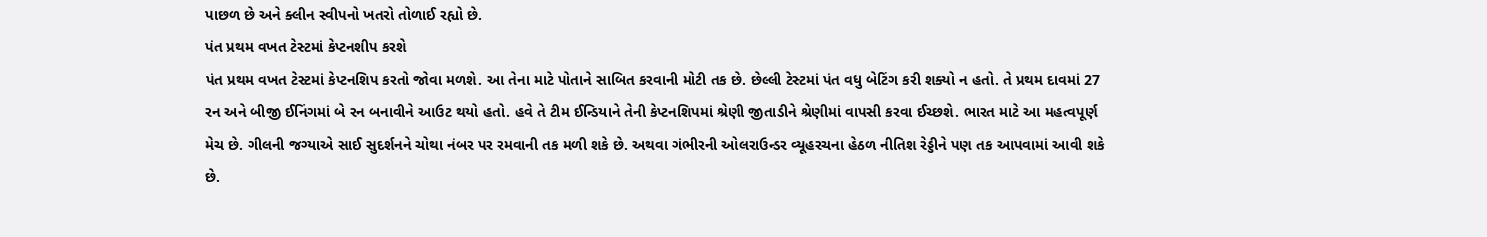પાછળ છે અને ક્લીન સ્વીપનો ખતરો તોળાઈ રહ્યો છે.
પંત પ્રથમ વખત ટેસ્ટમાં કેપ્ટનશીપ કરશે
પંત પ્રથમ વખત ટેસ્ટમાં કેપ્ટનશિપ કરતો જોવા મળશે. આ તેના માટે પોતાને સાબિત કરવાની મોટી તક છે. છેલ્લી ટેસ્ટમાં પંત વધુ બેટિંગ કરી શક્યો ન હતો. તે પ્રથમ દાવમાં 27 રન અને બીજી ઈનિંગમાં બે રન બનાવીને આઉટ થયો હતો. હવે તે ટીમ ઈન્ડિયાને તેની કેપ્ટનશિપમાં શ્રેણી જીતાડીને શ્રેણીમાં વાપસી કરવા ઈચ્છશે. ભારત માટે આ મહત્વપૂર્ણ મેચ છે. ગીલની જગ્યાએ સાઈ સુદર્શનને ચોથા નંબર પર રમવાની તક મળી શકે છે. અથવા ગંભીરની ઓલરાઉન્ડર વ્યૂહરચના હેઠળ નીતિશ રેડ્ડીને પણ તક આપવામાં આવી શકે છે.